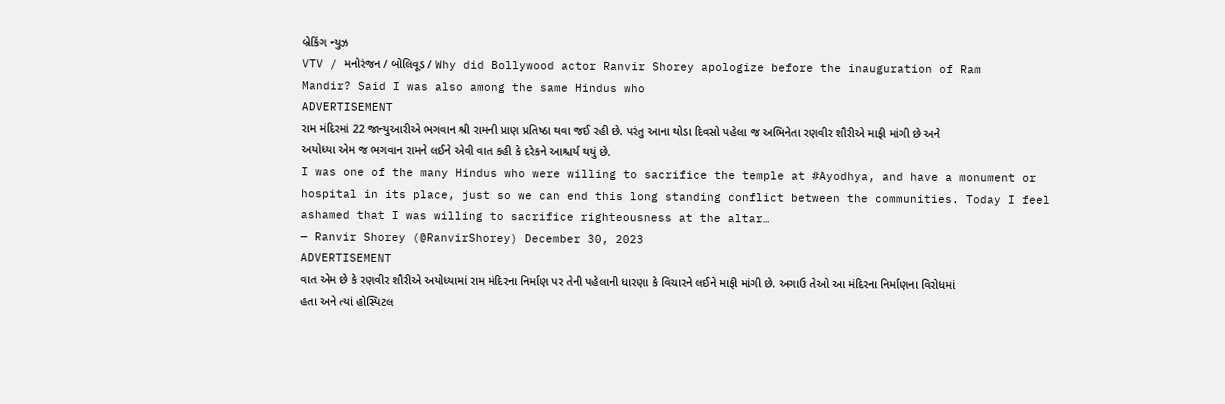બ્રેકિંગ ન્યુઝ
VTV / મનોરંજન / બોલિવૂડ / Why did Bollywood actor Ranvir Shorey apologize before the inauguration of Ram Mandir? Said I was also among the same Hindus who
ADVERTISEMENT
રામ મંદિરમાં 22 જાન્યુઆરીએ ભગવાન શ્રી રામની પ્રાણ પ્રતિષ્ઠા થવા જઈ રહી છે. પરંતુ આના થોડા દિવસો પહેલા જ અભિનેતા રણવીર શૌરીએ માફી માંગી છે અને અયોધ્યા એમ જ ભગવાન રામને લઈને એવી વાત કહી કે દરેકને આશ્ચર્ય થયું છે.
I was one of the many Hindus who were willing to sacrifice the temple at #Ayodhya, and have a monument or hospital in its place, just so we can end this long standing conflict between the communities. Today I feel ashamed that I was willing to sacrifice righteousness at the altar…
— Ranvir Shorey (@RanvirShorey) December 30, 2023
ADVERTISEMENT
વાત એમ છે કે રણવીર શૌરીએ અયોધ્યામાં રામ મંદિરના નિર્માણ પર તેની પહેલાની ધારણા કે વિચારને લઈને માફી માંગી છે. અગાઉ તેઓ આ મંદિરના નિર્માણના વિરોધમાં હતા અને ત્યાં હોસ્પિટલ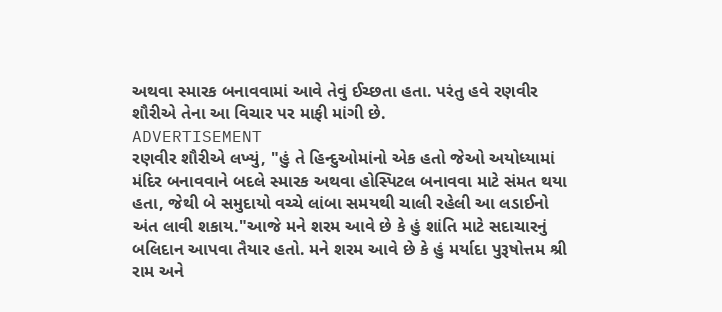અથવા સ્મારક બનાવવામાં આવે તેવું ઈચ્છતા હતા. પરંતુ હવે રણવીર શૌરીએ તેના આ વિચાર પર માફી માંગી છે.
ADVERTISEMENT
રણવીર શૌરીએ લખ્યું, "હું તે હિન્દુઓમાંનો એક હતો જેઓ અયોધ્યામાં મંદિર બનાવવાને બદલે સ્મારક અથવા હોસ્પિટલ બનાવવા માટે સંમત થયા હતા, જેથી બે સમુદાયો વચ્ચે લાંબા સમયથી ચાલી રહેલી આ લડાઈનો અંત લાવી શકાય."આજે મને શરમ આવે છે કે હું શાંતિ માટે સદાચારનું બલિદાન આપવા તૈયાર હતો. મને શરમ આવે છે કે હું મર્યાદા પુરૂષોત્તમ શ્રી રામ અને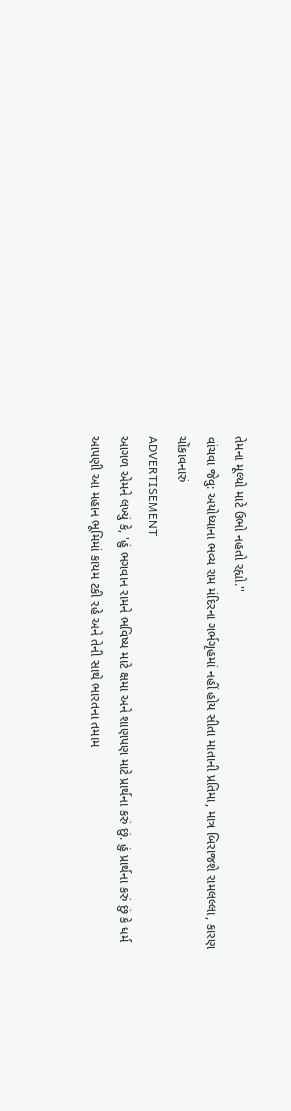તેમના મૂલ્યો માટે ઉભો નહતો રહ્યો.''
વાંચવા જેવુ: અયોધ્યાના ભવ્ય રામ મંદિરના ગર્ભગૃહમાં નહીં હોય સીતા માતાની પ્રતિમા, માત્ર બિરાજશે રામલલ્લા, કારણ ચોંકાવનારું
ADVERTISEMENT
આગળ એમને લખ્યું કે, 'હું ભગવાન રામને ભવિષ્ય માટે ક્ષમા અને શાણપણ માટે પ્રાર્થના કરું છું. હું પ્રાર્થના કરું છું કે ધર્મ આપણી આ મહાન ભૂમિમાં કાયમ ટકી રહે અને તેની સાથે ભારતના તમામ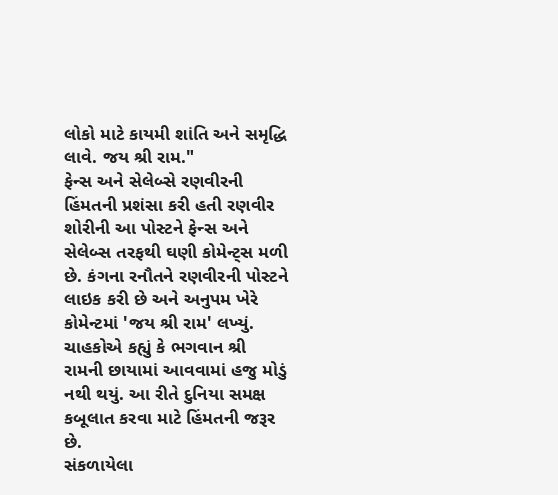લોકો માટે કાયમી શાંતિ અને સમૃદ્ધિ લાવે. જય શ્રી રામ."
ફેન્સ અને સેલેબ્સે રણવીરની હિંમતની પ્રશંસા કરી હતી રણવીર શોરીની આ પોસ્ટને ફેન્સ અને સેલેબ્સ તરફથી ઘણી કોમેન્ટ્સ મળી છે. કંગના રનૌતને રણવીરની પોસ્ટને લાઇક કરી છે અને અનુપમ ખેરે કોમેન્ટમાં 'જય શ્રી રામ' લખ્યું. ચાહકોએ કહ્યું કે ભગવાન શ્રી રામની છાયામાં આવવામાં હજુ મોડું નથી થયું. આ રીતે દુનિયા સમક્ષ કબૂલાત કરવા માટે હિંમતની જરૂર છે.
સંકળાયેલા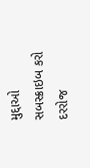મુદ્દાઓ
સબસ્ક્રાઇબ કરો
દરરોજ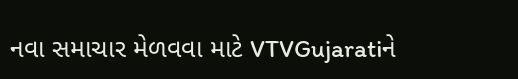નવા સમાચાર મેળવવા માટે VTVGujaratiને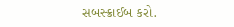સબસ્ક્રાઈબ કરો.